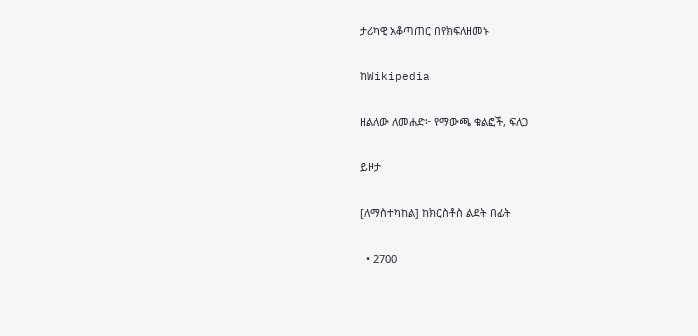ታሪካዊ አቆጣጠር በየክፍለዘመኑ

ከWikipedia

ዘልለው ለመሐድ፦ የማውጫ ቁልፎች, ፍለጋ

ይዞታ

[ለማስተካከል] ከክርስቶስ ልደት በፊት

  • 2700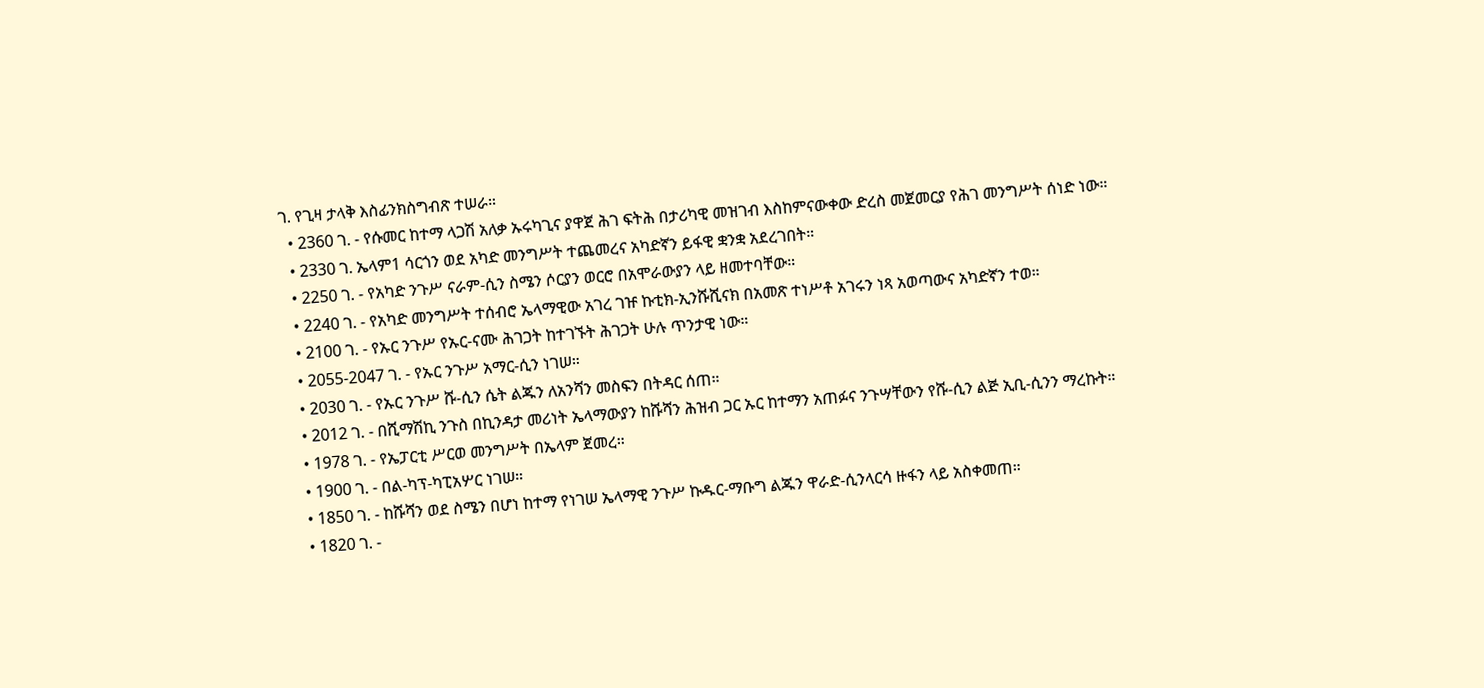ገ. የጊዛ ታላቅ እስፊንክስግብጽ ተሠራ።
  • 2360 ገ. - የሱመር ከተማ ላጋሽ አለቃ ኡሩካጊና ያዋጀ ሕገ ፍትሕ በታሪካዊ መዝገብ እስከምናውቀው ድረስ መጀመርያ የሕገ መንግሥት ሰነድ ነው።
  • 2330 ገ. ኤላም1 ሳርጎን ወደ አካድ መንግሥት ተጨመረና አካድኛን ይፋዊ ቋንቋ አደረገበት።
  • 2250 ገ. - የአካድ ንጉሥ ናራም-ሲን ስሜን ሶርያን ወርሮ በአሞራውያን ላይ ዘመተባቸው።
  • 2240 ገ. - የአካድ መንግሥት ተሰብሮ ኤላማዊው አገረ ገዡ ኩቲክ-ኢንሹሺናክ በአመጽ ተነሥቶ አገሩን ነጻ አወጣውና አካድኛን ተወ።
  • 2100 ገ. - የኡር ንጉሥ የኡር-ናሙ ሕገጋት ከተገኙት ሕገጋት ሁሉ ጥንታዊ ነው።
  • 2055-2047 ገ. - የኡር ንጉሥ አማር-ሲን ነገሠ።
  • 2030 ገ. - የኡር ንጉሥ ሹ-ሲን ሴት ልጁን ለአንሻን መስፍን በትዳር ሰጠ።
  • 2012 ገ. - በሺማሽኪ ንጉስ በኪንዳታ መሪነት ኤላማውያን ከሹሻን ሕዝብ ጋር ኡር ከተማን አጠፉና ንጉሣቸውን የሹ-ሲን ልጅ ኢቢ-ሲንን ማረኩት።
  • 1978 ገ. - የኤፓርቲ ሥርወ መንግሥት በኤላም ጀመረ።
  • 1900 ገ. - በል-ካፕ-ካፒአሦር ነገሠ።
  • 1850 ገ. - ከሹሻን ወደ ስሜን በሆነ ከተማ የነገሠ ኤላማዊ ንጉሥ ኩዱር-ማቡግ ልጁን ዋራድ-ሲንላርሳ ዙፋን ላይ አስቀመጠ።
  • 1820 ገ. -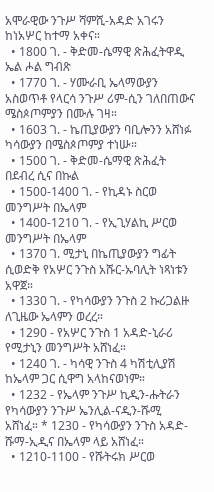አሞራዊው ንጉሥ ሻምሺ-አዳድ አገሩን ከነአሦር ከተማ አቀና።
  • 1800 ገ. - ቅድመ-ሴማዊ ጽሕፈትዋዲ ኤል ሖል ግብጽ
  • 1770 ገ. - ሃሙራቢ ኤላማውያን አስወጥቶ የላርሳ ንጉሥ ሪም-ሲን ገለበጠውና ሜስጶጦምያን በሙሉ ገዛ።
  • 1603 ገ. - ኬጢያውያን ባቢሎንን አሸነፉ ካሳውያን በሜስጶጦምያ ተነሡ።
  • 1500 ገ. - ቅድመ-ሴማዊ ጽሕፈት በደብረ ሲና በኩል
  • 1500-1400 ገ. - የኪዳኑ ስርወ መንግሥት በኤላም
  • 1400-1210 ገ. - የኢጊሃልኪ ሥርወ መንግሥት በኤላም
  • 1370 ገ. ሚታኒ በኬጢያውያን ግፊት ሲወድቅ የአሦር ንጉስ አሹር-ኡባሊት ነጻነቱን አዋጀ።
  • 1330 ገ. - የካሳውያን ንጉስ 2 ኩሪጋልዙ ለጊዜው ኤላምን ወረረ።
  • 1290 - የአሦር ንጉስ 1 አዳድ-ኒራሪ የሚታኒን መንግሥት አሸነፈ።
  • 1240 ገ. - ካሳዊ ንጉስ 4 ካሽቲሊያሽ ከኤላም ጋር ሲዋግ አላከናወነም።
  • 1232 - የኤላም ንጉሥ ኪዲን-ሑትራን የካሳውያን ንጉሥ ኤንሊል-ናዲን-ሹሚ አሸነፈ። * 1230 - የካሳውያን ንጉስ አዳድ-ሹማ-ኢዲና በኤላም ላይ አሸነፈ።
  • 1210-1100 - የሹትሩክ ሥርወ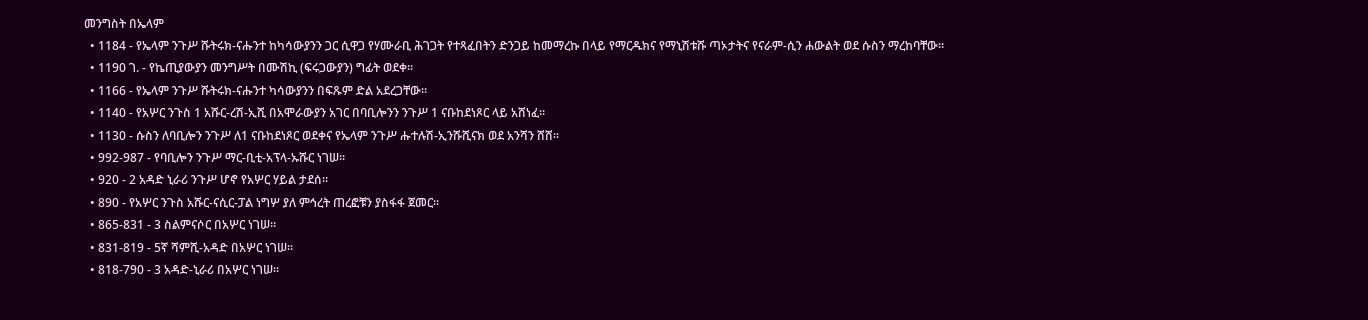መንግስት በኤላም
  • 1184 - የኤላም ንጉሥ ሹትሩክ-ናሑንተ ከካሳውያንን ጋር ሲዋጋ የሃሙራቢ ሕገጋት የተጻፈበትን ድንጋይ ከመማረኩ በላይ የማርዱክና የማኒሽቱሹ ጣኦታትና የናራም-ሲን ሐውልት ወደ ሱስን ማረከባቸው።
  • 1190 ገ. - የኬጢያውያን መንግሥት በሙሽኪ (ፍሩጋውያን) ግፊት ወደቀ።
  • 1166 - የኤላም ንጉሥ ሹትሩክ-ናሑንተ ካሳውያንን በፍጹም ድል አደረጋቸው።
  • 1140 - የአሦር ንጉስ 1 አሹር-ረሽ-ኢሺ በአሞራውያን አገር በባቢሎንን ንጉሥ 1 ናቡከደነጾር ላይ አሸነፈ።
  • 1130 - ሱስን ለባቢሎን ንጉሥ ለ1 ናቡከደነጾር ወደቀና የኤላም ንጉሥ ሑተሉሽ-ኢንሹሺናክ ወደ አንሻን ሸሸ።
  • 992-987 - የባቢሎን ንጉሥ ማር-ቢቲ-አፕላ-ኡሹር ነገሠ።
  • 920 - 2 አዳድ ኒራሪ ንጉሥ ሆኖ የአሦር ሃይል ታደሰ።
  • 890 - የአሦር ንጉስ አሹር-ናሲር-ፓል ነግሦ ያለ ምኅረት ጠረፎቹን ያስፋፋ ጀመር።
  • 865-831 - 3 ስልምናሶር በአሦር ነገሠ።
  • 831-819 - 5ኛ ሻምሺ-አዳድ በአሦር ነገሠ።
  • 818-790 - 3 አዳድ-ኒራሪ በአሦር ነገሠ።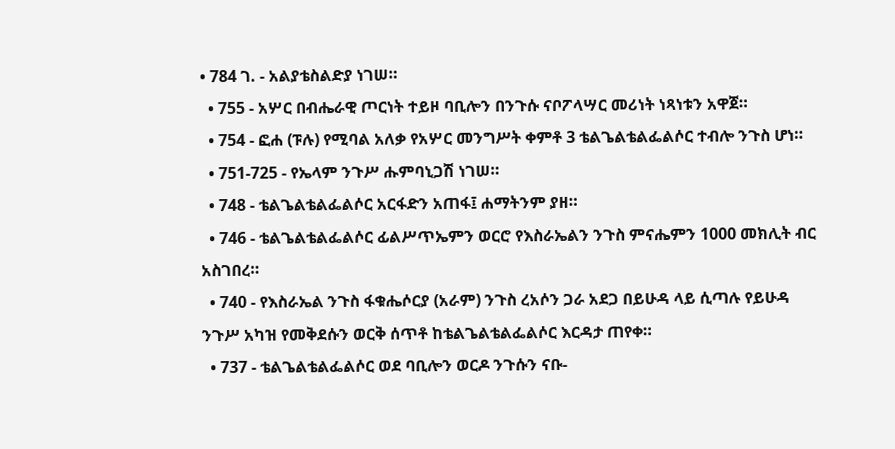• 784 ገ. - አልያቴስልድያ ነገሠ።
  • 755 - አሦር በብሔራዊ ጦርነት ተይዞ ባቢሎን በንጉሱ ናቦፖላሣር መሪነት ነጻነቱን አዋጀ።
  • 754 - ፎሐ (ፑሉ) የሚባል አለቃ የአሦር መንግሥት ቀምቶ 3 ቴልጌልቴልፌልሶር ተብሎ ንጉስ ሆነ።
  • 751-725 - የኤላም ንጉሥ ሑምባኒጋሽ ነገሠ።
  • 748 - ቴልጌልቴልፌልሶር አርፋድን አጠፋ፤ ሐማትንም ያዘ።
  • 746 - ቴልጌልቴልፌልሶር ፊልሥጥኤምን ወርሮ የእስራኤልን ንጉስ ምናሔምን 1000 መክሊት ብር አስገበረ።
  • 740 - የእስራኤል ንጉስ ፋቁሔሶርያ (አራም) ንጉስ ረአሶን ጋራ አደጋ በይሁዳ ላይ ሲጣሉ የይሁዳ ንጉሥ አካዝ የመቅደሱን ወርቅ ሰጥቶ ከቴልጌልቴልፌልሶር እርዳታ ጠየቀ።
  • 737 - ቴልጌልቴልፌልሶር ወደ ባቢሎን ወርዶ ንጉሱን ናቡ-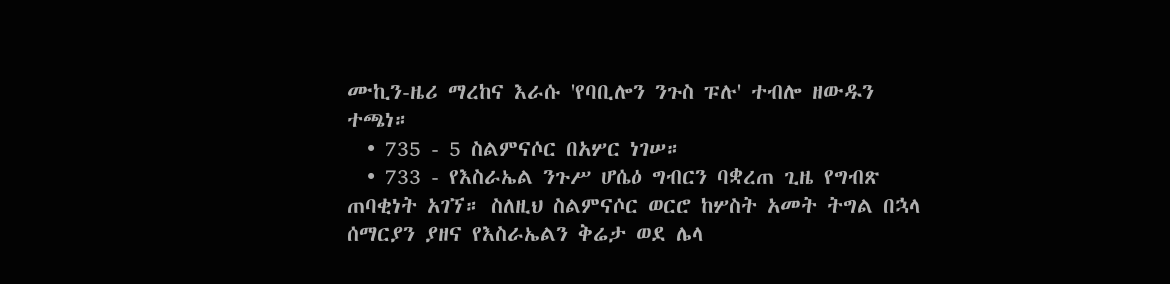ሙኪን-ዜሪ ማረከና እራሱ 'የባቢሎን ንጉስ ፑሉ' ተብሎ ዘውዱን ተጫነ።
  • 735 - 5 ስልምናሶር በአሦር ነገሠ።
  • 733 - የእስራኤል ንጉሥ ሆሴዕ ግብርን ባቋረጠ ጊዜ የግብጽ ጠባቂነት አገኘ። ስለዚህ ስልምናሶር ወርሮ ከሦስት አመት ትግል በኋላ ሰማርያን ያዘና የእስራኤልን ቅሬታ ወደ ሌላ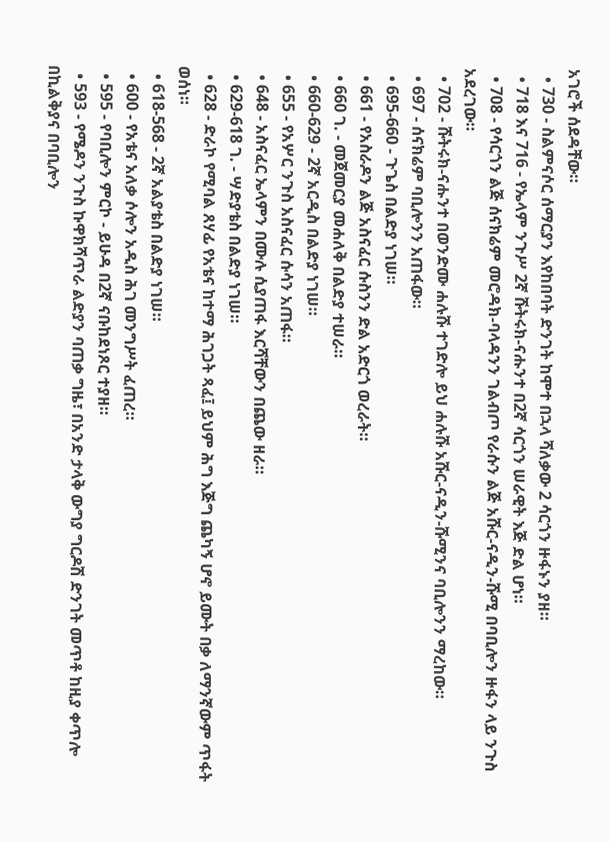አገሮች ሰደዳቸው።
  • 730 - ስልምናሶር ሰማርያን እየከበባት ድንገት ከሞተ በኋላ ሻለቃው 2 ሳርጎን ዙፋኑን ያዘ።
  • 718 እና 716 - የኤላም ንጉሥ 2ኛ ሹትሩክ-ናሑንተ በ2ኛ ሳርጎን ሠራዊት እጅ ድል ሆነ።
  • 708 - የሳርጎን ልጅ ሰናክሬም መሮዳክ-ባላዳንን ገልብጦ የራሱን ልጅ አሹር-ናዲን-ሹሚ በባቢሎን ዙፋን ላይ ንጉስ አደረገው።
  • 702 - ሹትሩክ-ናሑንተ በወንድሙ ሐሉሹ ተገድሎ ይህ ሐሉሹ አሹር-ናዲን-ሹሚንና ባቢሎንን ማረከው።
  • 697 - ሰናክሬም ባቢሎንን አጠፋው።
  • 695-660 - ጉጌስ በልድያ ነገሠ።
  • 661 - የአስራዶን ልጅ አስናፈር ሱስንን ድል አድርጎ ወረራት።
  • 660 ገ. - መጀመርያ መሐለቅ በልድያ ተሠራ።
  • 660-629 - 2ኛ አርዲስ በልድያ ነገሠ።
  • 655 - የአሦር ንጉስ አስናፈር ሱሳን አጠፋ።
  • 648 - አስናፈር ኤላምን በሙሉ ሲያጠፋ እርሻቸውን በጨው ዘራ።
  • 629-618 ገ. - ሣድያቴስ በልድያ ነገሠ።
  • 628 - ድራኮ የሚባል ጸሃፊ የአቴና ከተማ ሕገጋት ጻፈ፤ ይህም ሕግ እጅግ ጨካኝ ሆኖ ይሙት በቃ ለማንኛውም ጥፋት ወሰነ።
  • 618-568 - 2ኛ አልያቴስ በልድያ ነገሠ።
  • 600 - የአቴና አለቃ ሶሎን አዲስ ሕገ መንግሥት ፈጠረ።
  • 595 - የባቢሎን ምርኮ - ይሁዳ በ2ኛ ናቡከደነጾር ተያዘ።
  • 593 - የሜዶን ንጉስ ኩዋክሻጥራ ልድያን ባጠቃ ግዜ፣ በአንድ ታላቅ ውግያ ግርዶሽ ድንገት መጥቶ ከዚያ ቀጥሎ በኪልቅያና በባቢሎን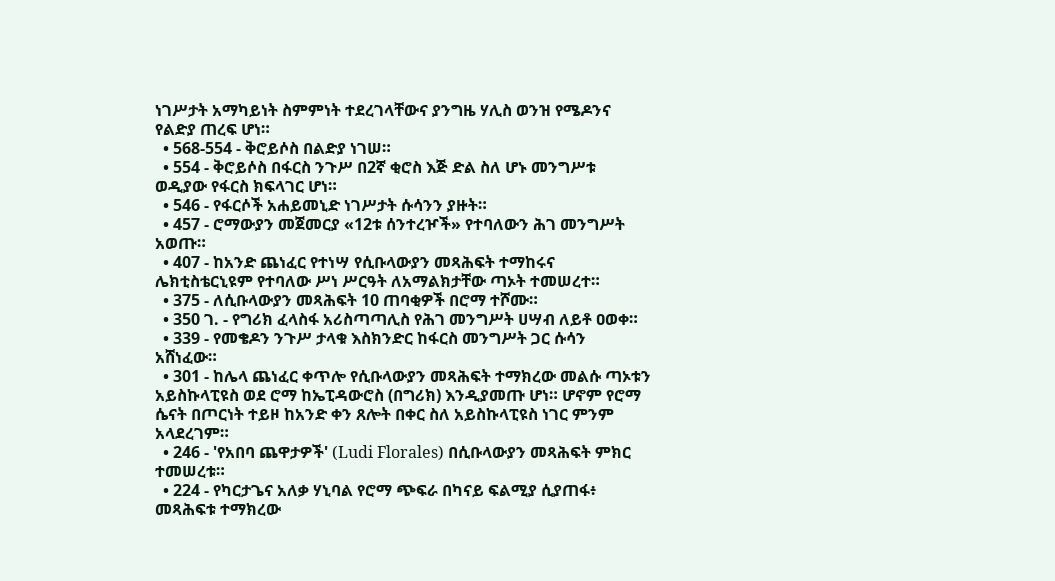ነገሥታት አማካይነት ስምምነት ተደረገላቸውና ያንግዜ ሃሊስ ወንዝ የሜዶንና የልድያ ጠረፍ ሆነ።
  • 568-554 - ቅሮይሶስ በልድያ ነገሠ።
  • 554 - ቅሮይሶስ በፋርስ ንጉሥ በ2ኛ ቂሮስ እጅ ድል ስለ ሆኑ መንግሥቱ ወዲያው የፋርስ ክፍላገር ሆነ።
  • 546 - የፋርሶች አሐይመኒድ ነገሥታት ሱሳንን ያዙት።
  • 457 - ሮማውያን መጀመርያ «12ቱ ሰንተረዦች» የተባለውን ሕገ መንግሥት አወጡ።
  • 407 - ከአንድ ጨነፈር የተነሣ የሲቡላውያን መጻሕፍት ተማከሩና ሌክቲስቴርኒዩም የተባለው ሥነ ሥርዓት ለአማልክታቸው ጣኦት ተመሠረተ።
  • 375 - ለሲቡላውያን መጻሕፍት 10 ጠባቂዎች በሮማ ተሾሙ።
  • 350 ገ. - የግሪክ ፈላስፋ አሪስጣጣሊስ የሕገ መንግሥት ሀሣብ ለይቶ ዐወቀ።
  • 339 - የመቄዶን ንጉሥ ታላቁ እስክንድር ከፋርስ መንግሥት ጋር ሱሳን አሸነፈው።
  • 301 - ከሌላ ጨነፈር ቀጥሎ የሲቡላውያን መጻሕፍት ተማክረው መልሱ ጣኦቱን አይስኩላፒዩስ ወደ ሮማ ከኤፒዳውሮስ (በግሪክ) እንዲያመጡ ሆነ። ሆኖም የሮማ ሴናት በጦርነት ተይዞ ከአንድ ቀን ጸሎት በቀር ስለ አይስኩላፒዩስ ነገር ምንም አላደረገም።
  • 246 - 'የአበባ ጨዋታዎች' (Ludi Florales) በሲቡላውያን መጻሕፍት ምክር ተመሠረቱ።
  • 224 - የካርታጌና አለቃ ሃኒባል የሮማ ጭፍራ በካናይ ፍልሚያ ሲያጠፋ፥ መጻሕፍቱ ተማክረው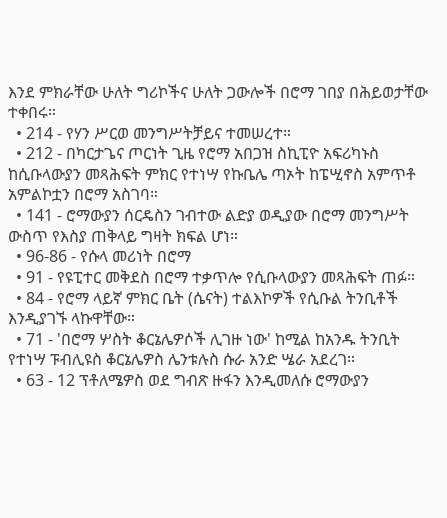እንደ ምክራቸው ሁለት ግሪኮችና ሁለት ጋውሎች በሮማ ገበያ በሕይወታቸው ተቀበሩ።
  • 214 - የሃን ሥርወ መንግሥትቻይና ተመሠረተ።
  • 212 - በካርታጌና ጦርነት ጊዜ የሮማ አበጋዝ ስኪፒዮ አፍሪካኑስ ከሲቡላውያን መጻሕፍት ምክር የተነሣ የኩቤሌ ጣኦት ከፔሢኖስ አምጥቶ አምልኮቷን በሮማ አስገባ።
  • 141 - ሮማውያን ሰርዴስን ገብተው ልድያ ወዲያው በሮማ መንግሥት ውስጥ የእስያ ጠቅላይ ግዛት ክፍል ሆነ።
  • 96-86 - የሱላ መሪነት በሮማ
  • 91 - የዩፒተር መቅደስ በሮማ ተቃጥሎ የሲቡላውያን መጻሕፍት ጠፉ።
  • 84 - የሮማ ላይኛ ምክር ቤት (ሴናት) ተልእኮዎች የሲቡል ትንቢቶች እንዲያገኙ ላኩዋቸው።
  • 71 - 'በሮማ ሦስት ቆርኔሌዎሶች ሊገዙ ነው' ከሚል ከአንዱ ትንቢት የተነሣ ፑብሊዩስ ቆርኔሌዎስ ሌንቱሉስ ሱራ አንድ ሤራ አደረገ።
  • 63 - 12 ፕቶለሜዎስ ወደ ግብጽ ዙፋን እንዲመለሱ ሮማውያን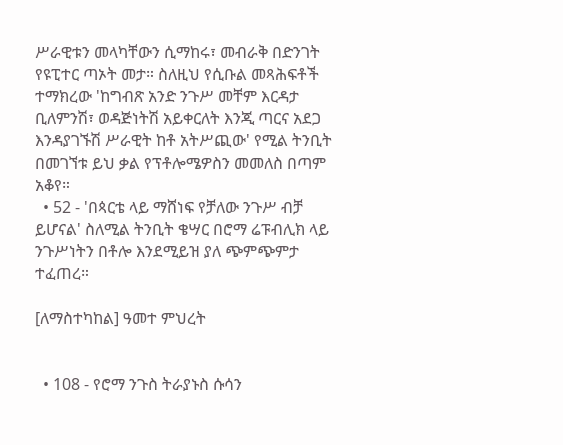ሥራዊቱን መላካቸውን ሲማከሩ፣ መብራቅ በድንገት የዩፒተር ጣኦት መታ። ስለዚህ የሲቡል መጻሕፍቶች ተማክረው 'ከግብጽ አንድ ንጉሥ መቸም እርዳታ ቢለምንሽ፣ ወዳጅነትሽ አይቀርለት እንጂ ጣርና አደጋ እንዳያገኙሽ ሥራዊት ከቶ አትሥጪው' የሚል ትንቢት በመገኘቱ ይህ ቃል የፕቶሎሜዎስን መመለስ በጣም አቆየ።
  • 52 - 'በጳርቴ ላይ ማሸነፍ የቻለው ንጉሥ ብቻ ይሆናል' ስለሚል ትንቢት ቄሣር በሮማ ሬፑብሊክ ላይ ንጉሥነትን በቶሎ እንደሚይዝ ያለ ጭምጭምታ ተፈጠረ።

[ለማስተካከል] ዓመተ ምህረት


  • 108 - የሮማ ንጉስ ትራያኑስ ሱሳን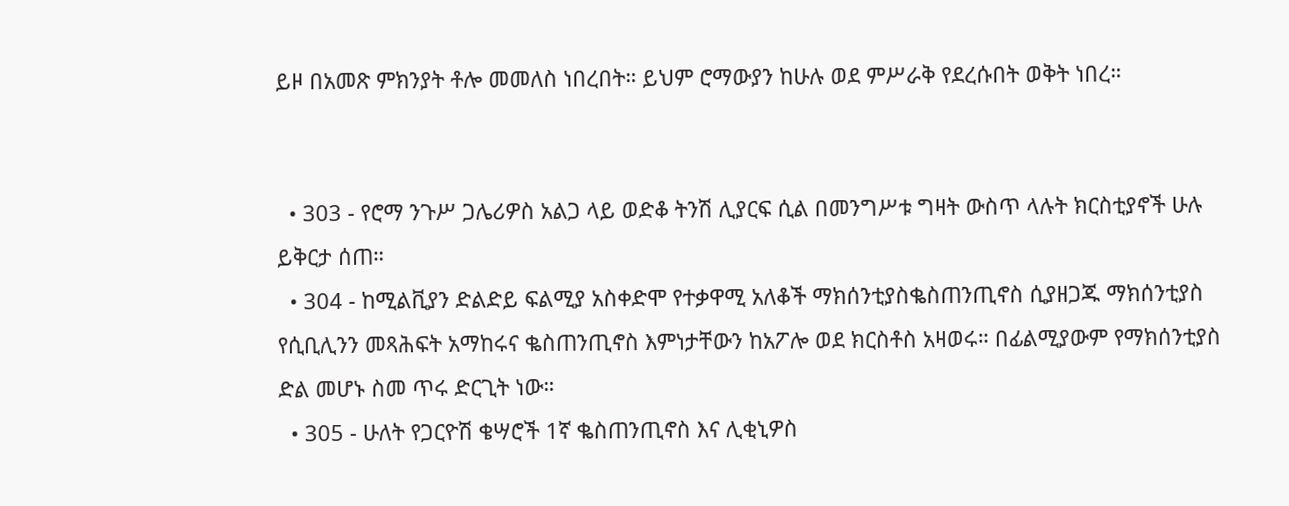ይዞ በአመጽ ምክንያት ቶሎ መመለስ ነበረበት። ይህም ሮማውያን ከሁሉ ወደ ምሥራቅ የደረሱበት ወቅት ነበረ።


  • 303 - የሮማ ንጉሥ ጋሌሪዎስ አልጋ ላይ ወድቆ ትንሽ ሊያርፍ ሲል በመንግሥቱ ግዛት ውስጥ ላሉት ክርስቲያኖች ሁሉ ይቅርታ ሰጠ።
  • 304 - ከሚልቪያን ድልድይ ፍልሚያ አስቀድሞ የተቃዋሚ አለቆች ማክሰንቲያስቈስጠንጢኖስ ሲያዘጋጁ ማክሰንቲያስ የሲቢሊንን መጻሕፍት አማከሩና ቈስጠንጢኖስ እምነታቸውን ከአፖሎ ወደ ክርስቶስ አዛወሩ። በፊልሚያውም የማክሰንቲያስ ድል መሆኑ ስመ ጥሩ ድርጊት ነው።
  • 305 - ሁለት የጋርዮሽ ቄሣሮች 1ኛ ቈስጠንጢኖስ እና ሊቂኒዎስ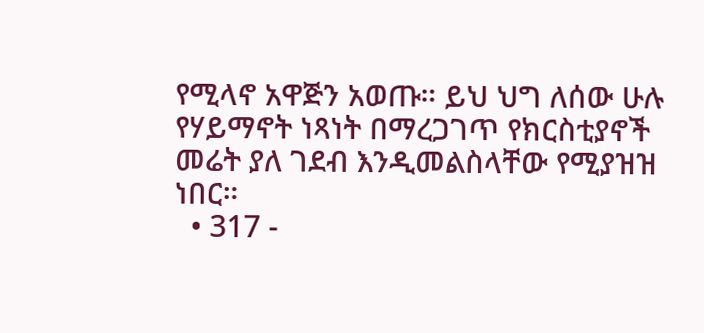የሚላኖ አዋጅን አወጡ። ይህ ህግ ለሰው ሁሉ የሃይማኖት ነጻነት በማረጋገጥ የክርስቲያኖች መሬት ያለ ገደብ እንዲመልስላቸው የሚያዝዝ ነበር።
  • 317 -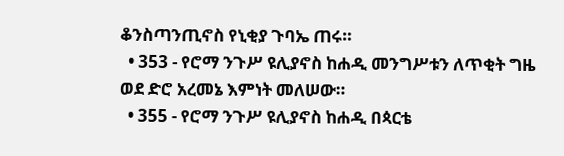ቆንስጣንጢኖስ የኒቂያ ጉባኤ ጠሩ።
  • 353 - የሮማ ንጉሥ ዩሊያኖስ ከሐዲ መንግሥቱን ለጥቂት ግዜ ወደ ድሮ አረመኔ እምነት መለሠው።
  • 355 - የሮማ ንጉሥ ዩሊያኖስ ከሐዲ በጳርቴ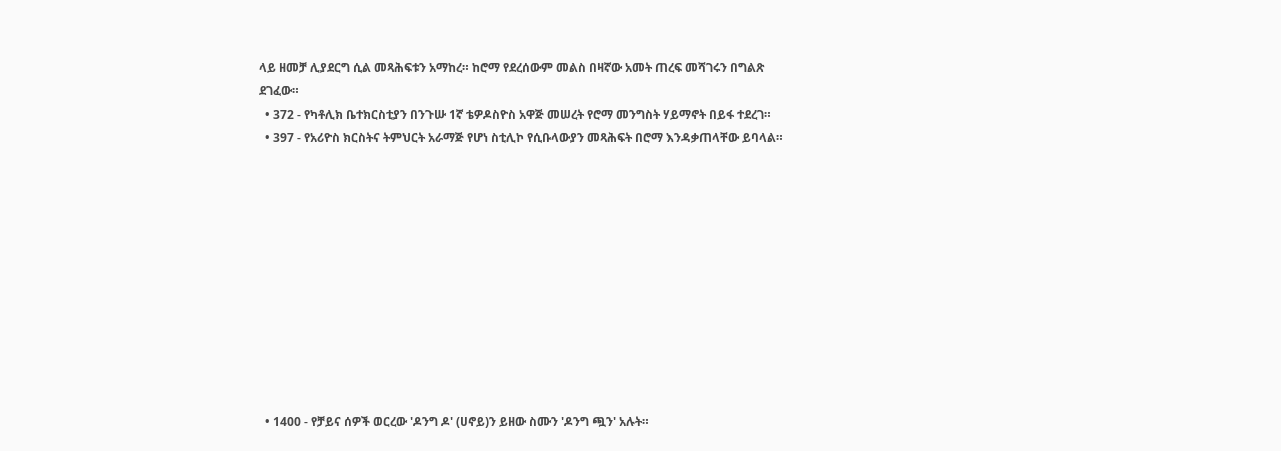ላይ ዘመቻ ሊያደርግ ሲል መጻሕፍቱን አማከረ። ከሮማ የደረሰውም መልስ በዛኛው አመት ጠረፍ መሻገሩን በግልጽ ደገፈው።
  • 372 - የካቶሊክ ቤተክርስቲያን በንጉሡ 1ኛ ቴዎዶስዮስ አዋጅ መሠረት የሮማ መንግስት ሃይማኖት በይፋ ተደረገ።
  • 397 - የአሪዮስ ክርስትና ትምህርት አራማጅ የሆነ ስቲሊኮ የሲቡላውያን መጻሕፍት በሮማ እንዳቃጠላቸው ይባላል።











  • 1400 - የቻይና ሰዎች ወርረው 'ዶንግ ዶ' (ሀኖይ)ን ይዘው ስሙን 'ዶንግ ጯን' አሉት።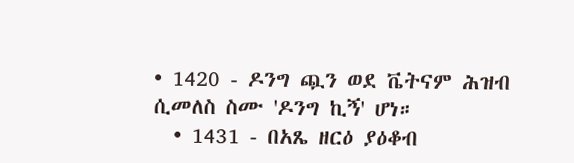• 1420 - ዶንግ ጯን ወደ ቬትናም ሕዝብ ሲመለስ ስሙ 'ዶንግ ኪኝ' ሆነ።
  • 1431 - በአጼ ዘርዕ ያዕቆብ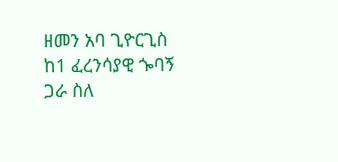ዘመን አባ ጊዮርጊስ ከ1 ፈረንሳያዊ ጐባኝ ጋራ ስለ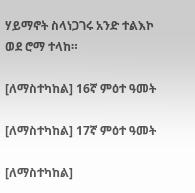ሃይማኖት ስላነጋገሩ አንድ ተልእኮ ወደ ሮማ ተላከ።

[ለማስተካከል] 16ኛ ምዕተ ዓመት

[ለማስተካከል] 17ኛ ምዕተ ዓመት

[ለማስተካከል]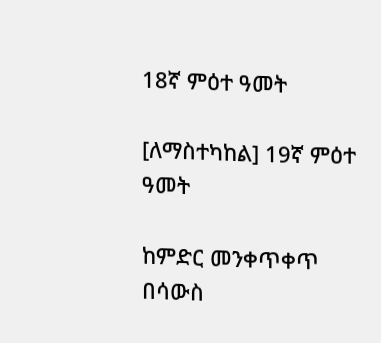18ኛ ምዕተ ዓመት

[ለማስተካከል] 19ኛ ምዕተ ዓመት

ከምድር መንቀጥቀጥ በሳውስ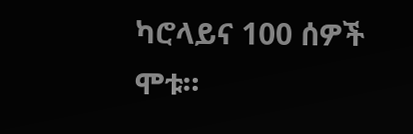ካሮላይና 100 ሰዎች ሞቱ።